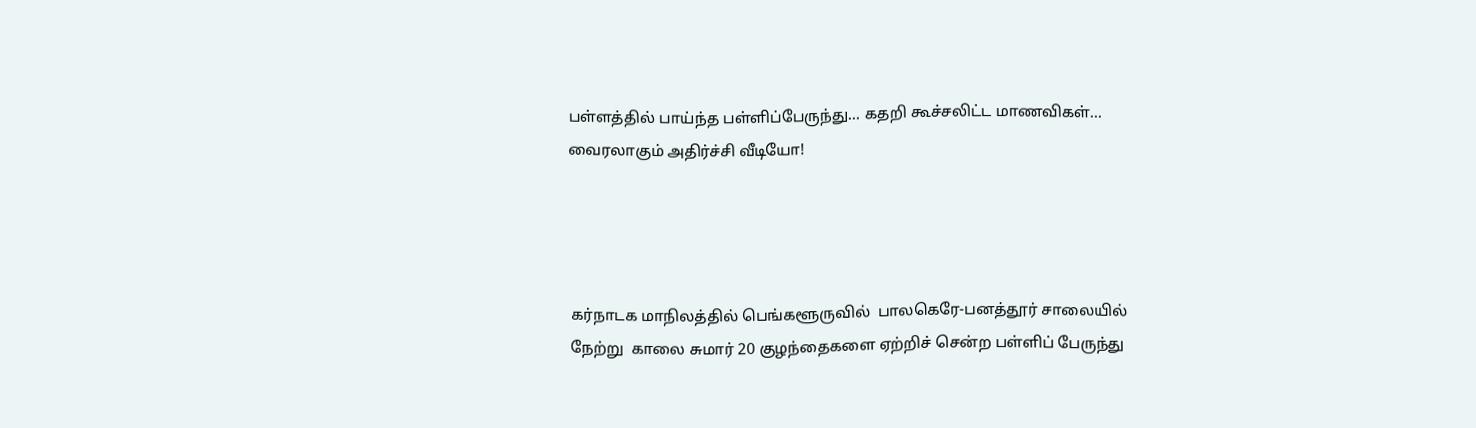பள்ளத்தில் பாய்ந்த பள்ளிப்பேருந்து... கதறி கூச்சலிட்ட மாணவிகள்...  வைரலாகும் அதிர்ச்சி வீடியோ!




கர்நாடக மாநிலத்தில் பெங்களூருவில்  பாலகெரே-பனத்தூர் சாலையில் நேற்று  காலை சுமார் 20 குழந்தைகளை ஏற்றிச் சென்ற பள்ளிப் பேருந்து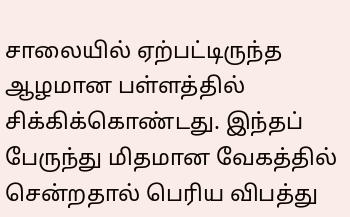சாலையில் ஏற்பட்டிருந்த ஆழமான பள்ளத்தில் சிக்கிக்கொண்டது. இந்தப் பேருந்து மிதமான வேகத்தில் சென்றதால் பெரிய விபத்து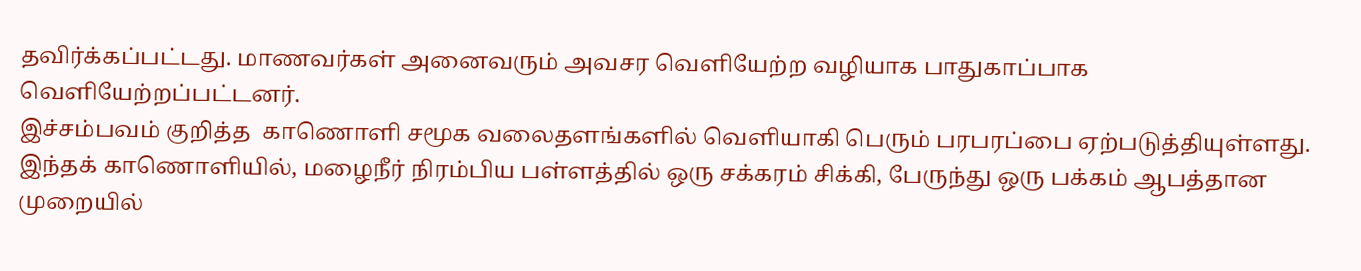தவிர்க்கப்பட்டது. மாணவர்கள் அனைவரும் அவசர வெளியேற்ற வழியாக பாதுகாப்பாக வெளியேற்றப்பட்டனர்.
இச்சம்பவம் குறித்த  காணொளி சமூக வலைதளங்களில் வெளியாகி பெரும் பரபரப்பை ஏற்படுத்தியுள்ளது. இந்தக் காணொளியில், மழைநீர் நிரம்பிய பள்ளத்தில் ஒரு சக்கரம் சிக்கி, பேருந்து ஒரு பக்கம் ஆபத்தான முறையில்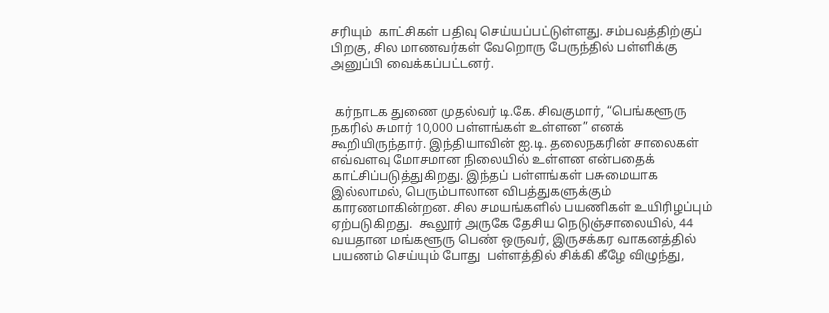சரியும்  காட்சிகள் பதிவு செய்யப்பட்டுள்ளது. சம்பவத்திற்குப் பிறகு, சில மாணவர்கள் வேறொரு பேருந்தில் பள்ளிக்கு அனுப்பி வைக்கப்பட்டனர்.


 கர்நாடக துணை முதல்வர் டி.கே. சிவகுமார், “பெங்களூரு நகரில் சுமார் 10,000 பள்ளங்கள் உள்ளன” எனக் கூறியிருந்தார். இந்தியாவின் ஐ.டி. தலைநகரின் சாலைகள் எவ்வளவு மோசமான நிலையில் உள்ளன என்பதைக் காட்சிப்படுத்துகிறது. இந்தப் பள்ளங்கள் பசுமையாக இல்லாமல், பெரும்பாலான விபத்துகளுக்கும் காரணமாகின்றன. சில சமயங்களில் பயணிகள் உயிரிழப்பும் ஏற்படுகிறது.  கூலூர் அருகே தேசிய நெடுஞ்சாலையில், 44 வயதான மங்களூரு பெண் ஒருவர், இருசக்கர வாகனத்தில் பயணம் செய்யும் போது  பள்ளத்தில் சிக்கி கீழே விழுந்து,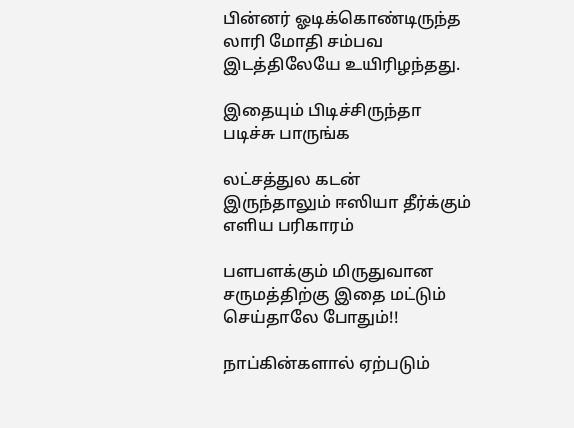பின்னர் ஓடிக்கொண்டிருந்த லாரி மோதி சம்பவ இடத்திலேயே உயிரிழந்தது.

இதையும் பிடிச்சிருந்தா படிச்சு பாருங்க

லட்சத்துல கடன் இருந்தாலும் ஈஸியா தீர்க்கும் எளிய பரிகாரம்

பளபளக்கும் மிருதுவான சருமத்திற்கு இதை மட்டும் செய்தாலே போதும்!!

நாப்கின்களால் ஏற்படும்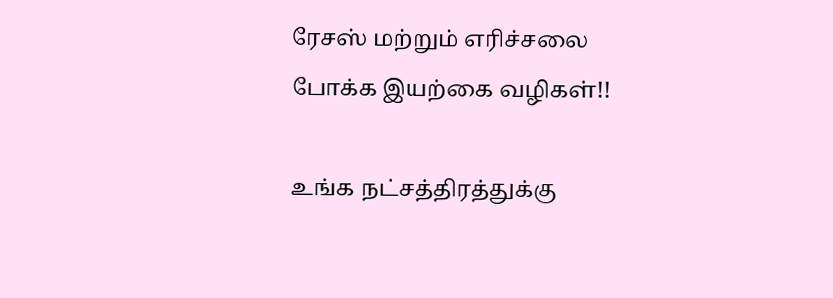ரேசஸ் மற்றும் எரிச்சலை போக்க இயற்கை வழிகள்!!

உங்க நட்சத்திரத்துக்கு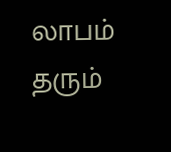லாபம் தரும்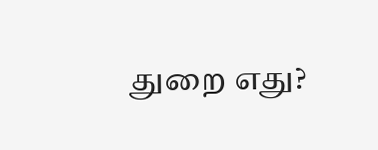துறை எது?